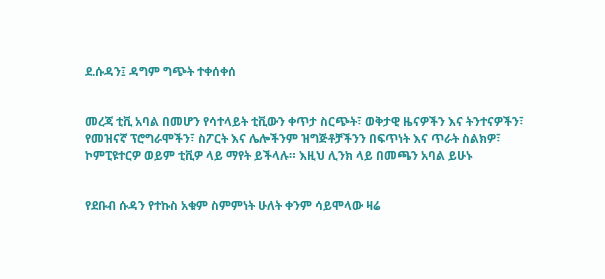ደ.ሱዳን፤ ዳግም ግጭት ተቀሰቀሰ


መረጃ ቲቪ አባል በመሆን የሳተላይት ቲቪውን ቀጥታ ስርጭት፣ ወቅታዊ ዜናዎችን እና ትንተናዎችን፣ የመዝናኛ ፕሮግራሞችን፣ ስፖርት እና ሌሎችንም ዝግጅቶቻችንን በፍጥነት እና ጥራት ስልክዎ፣ ኮምፒዩተርዎ ወይም ቲቪዎ ላይ ማየት ይችላሉ። እዚህ ሊንክ ላይ በመጫን አባል ይሁኑ


የደቡብ ሱዳን የተኩስ አቁም ስምምነት ሁለት ቀንም ሳይሞላው ዛሬ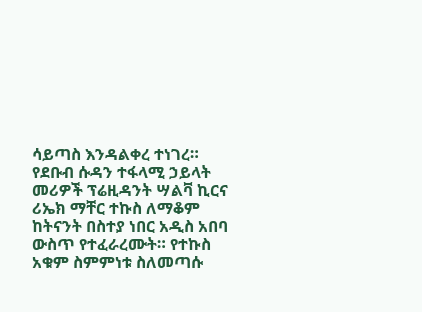ሳይጣስ እንዳልቀረ ተነገረ። የደቡብ ሱዳን ተፋላሚ ኃይላት መሪዎች ፕሬዚዳንት ሣልቫ ኪርና ሪኤክ ማቸር ተኩስ ለማቆም ከትናንት በስተያ ነበር አዲስ አበባ ውስጥ የተፈራረሙት። የተኩስ አቁም ስምምነቱ ስለመጣሱ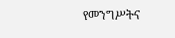የመንግሥትና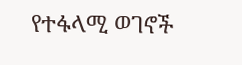የተፋላሚ ወገኖች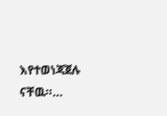እየተወነጃጀሉ ናቸዉ።…